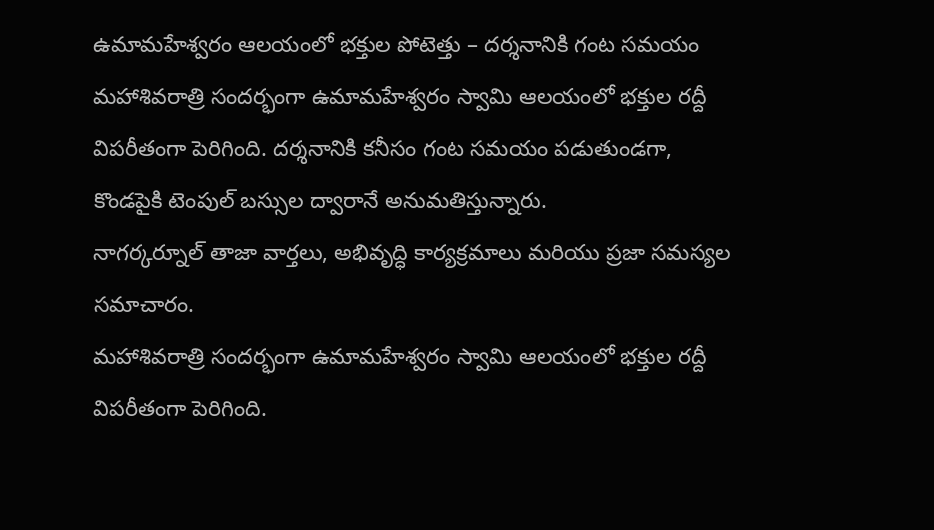ఉమామహేశ్వరం ఆలయంలో భక్తుల పోటెత్తు – దర్శనానికి గంట సమయం
మహాశివరాత్రి సందర్భంగా ఉమామహేశ్వరం స్వామి ఆలయంలో భక్తుల రద్దీ విపరీతంగా పెరిగింది. దర్శనానికి కనీసం గంట సమయం పడుతుండగా, కొండపైకి టెంపుల్ బస్సుల ద్వారానే అనుమతిస్తున్నారు.
నాగర్కర్నూల్ తాజా వార్తలు, అభివృద్ధి కార్యక్రమాలు మరియు ప్రజా సమస్యల సమాచారం.
మహాశివరాత్రి సందర్భంగా ఉమామహేశ్వరం స్వామి ఆలయంలో భక్తుల రద్దీ విపరీతంగా పెరిగింది.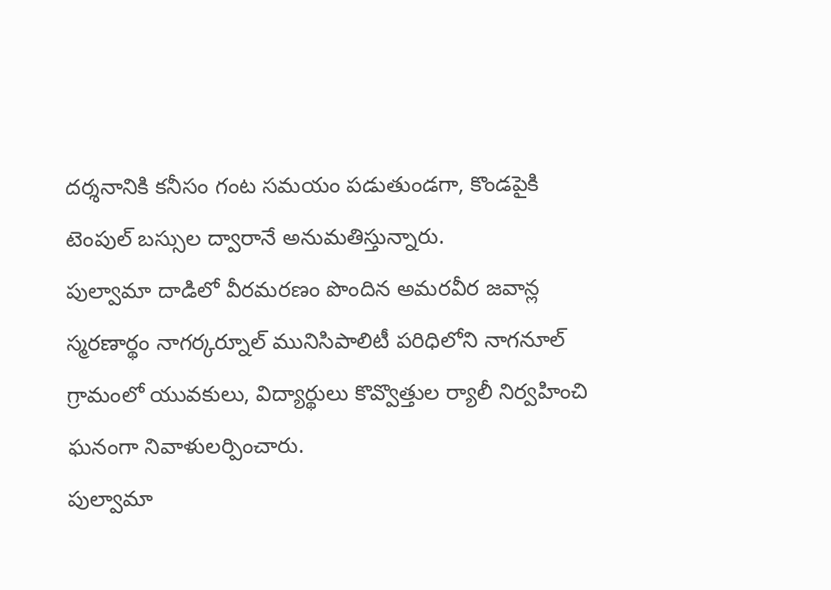దర్శనానికి కనీసం గంట సమయం పడుతుండగా, కొండపైకి టెంపుల్ బస్సుల ద్వారానే అనుమతిస్తున్నారు.
పుల్వామా దాడిలో వీరమరణం పొందిన అమరవీర జవాన్ల స్మరణార్థం నాగర్కర్నూల్ మునిసిపాలిటీ పరిధిలోని నాగనూల్ గ్రామంలో యువకులు, విద్యార్థులు కొవ్వొత్తుల ర్యాలీ నిర్వహించి ఘనంగా నివాళులర్పించారు.
పుల్వామా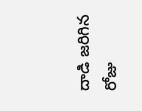దాడి జరిగిన రోజు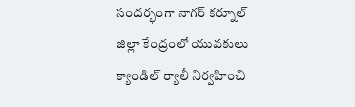సందర్భంగా నాగర్ కర్నూల్ జిల్లా కేంద్రంలో యువకులు క్యాండిల్ ర్యాలీ నిర్వహించి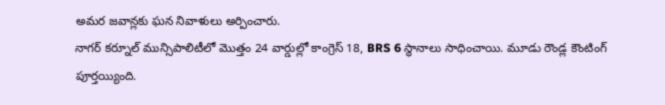అమర జవాన్లకు ఘన నివాళులు అర్పించారు.
నాగర్ కర్నూల్ మున్సిపాలిటీలో మొత్తం 24 వార్డుల్లో కాంగ్రెస్ 18, BRS 6 స్థానాలు సాధించాయి. మూడు రౌండ్ల కౌంటింగ్ పూర్తయ్యింది.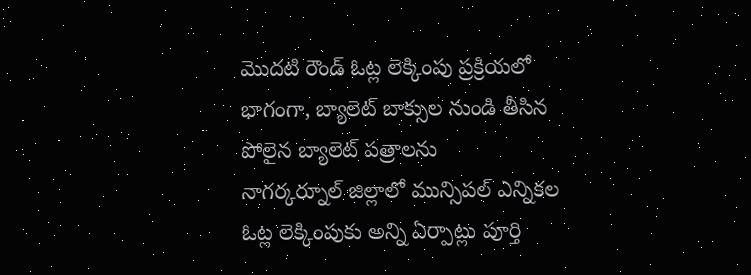మొదటి రౌండ్ ఓట్ల లెక్కింపు ప్రక్రియలో భాగంగా, బ్యాలెట్ బాక్సుల నుండి తీసిన పోలైన బ్యాలెట్ పత్రాలను
నాగర్కర్నూల్ జిల్లాలో మున్సిపల్ ఎన్నికల ఓట్ల లెక్కింపుకు అన్ని ఏర్పాట్లు పూర్తి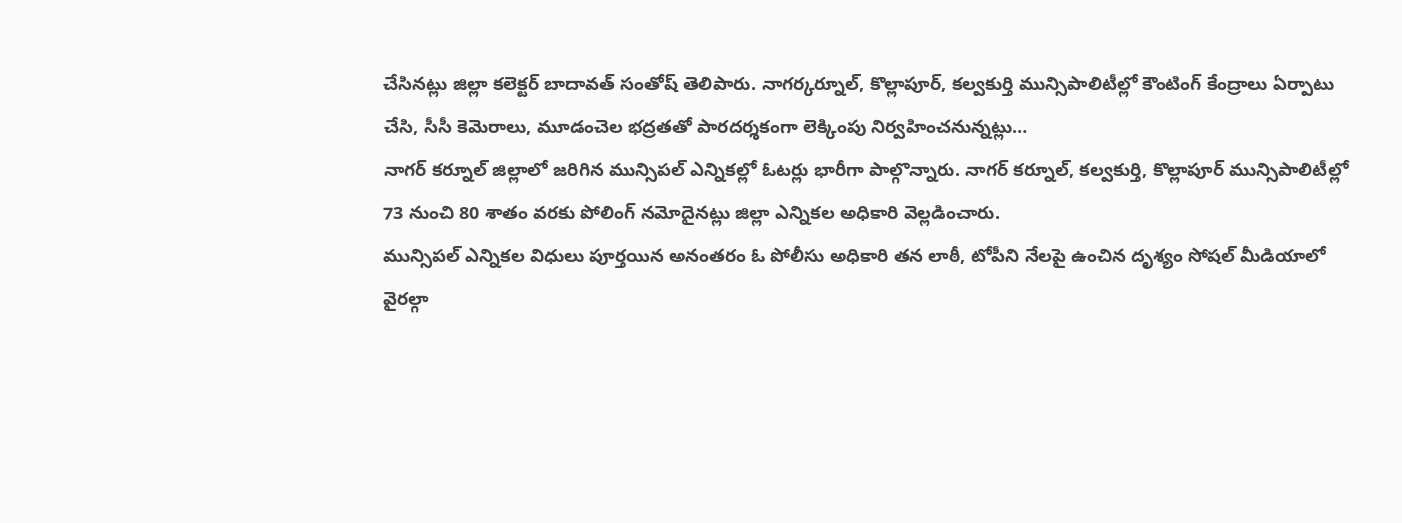చేసినట్లు జిల్లా కలెక్టర్ బాదావత్ సంతోష్ తెలిపారు. నాగర్కర్నూల్, కొల్లాపూర్, కల్వకుర్తి మున్సిపాలిటీల్లో కౌంటింగ్ కేంద్రాలు ఏర్పాటు చేసి, సీసీ కెమెరాలు, మూడంచెల భద్రతతో పారదర్శకంగా లెక్కింపు నిర్వహించనున్నట్లు…
నాగర్ కర్నూల్ జిల్లాలో జరిగిన మున్సిపల్ ఎన్నికల్లో ఓటర్లు భారీగా పాల్గొన్నారు. నాగర్ కర్నూల్, కల్వకుర్తి, కొల్లాపూర్ మున్సిపాలిటీల్లో 73 నుంచి 80 శాతం వరకు పోలింగ్ నమోదైనట్లు జిల్లా ఎన్నికల అధికారి వెల్లడించారు.
మున్సిపల్ ఎన్నికల విధులు పూర్తయిన అనంతరం ఓ పోలీసు అధికారి తన లాఠీ, టోపీని నేలపై ఉంచిన దృశ్యం సోషల్ మీడియాలో వైరల్గా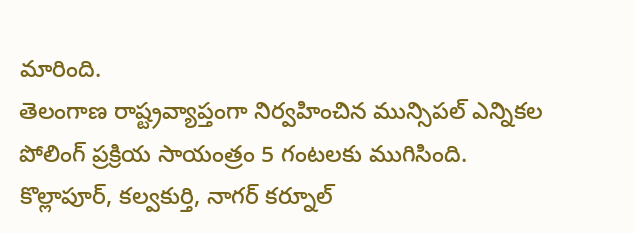మారింది.
తెలంగాణ రాష్ట్రవ్యాప్తంగా నిర్వహించిన మున్సిపల్ ఎన్నికల పోలింగ్ ప్రక్రియ సాయంత్రం 5 గంటలకు ముగిసింది.
కొల్లాపూర్, కల్వకుర్తి, నాగర్ కర్నూల్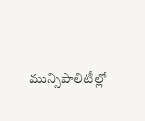మున్సిపాలిటీల్లో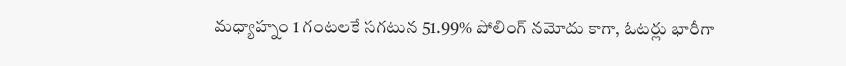మధ్యాహ్నం 1 గంటలకే సగటున 51.99% పోలింగ్ నమోదు కాగా, ఓటర్లు భారీగా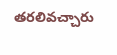తరలివచ్చారు